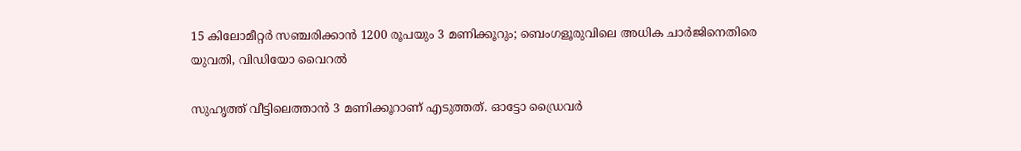15 കിലോമീറ്റര്‍ സഞ്ചരിക്കാന്‍ 1200 രൂപയും 3 മണിക്കൂറും; ബെംഗളൂരുവിലെ അധിക ചാര്‍ജിനെതിരെ യുവതി, വിഡിയോ വൈറല്‍

സുഹൃത്ത് വീട്ടിലെത്താന്‍ 3 മണിക്കൂറാണ് എടുത്തത്. ഓട്ടോ ഡ്രൈവര്‍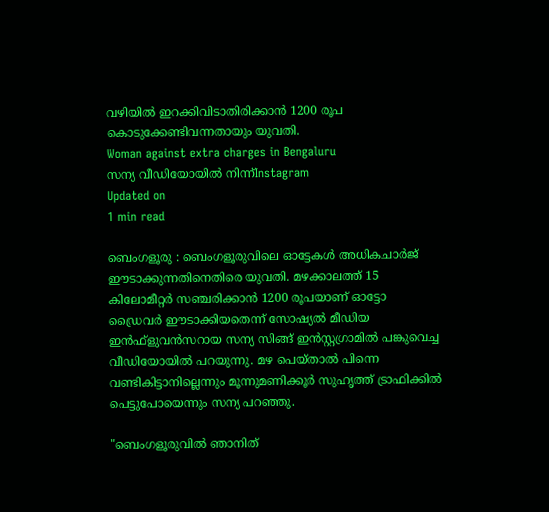വഴിയില്‍ ഇറക്കിവിടാതിരിക്കാന്‍ 1200 രൂപ കൊടുക്കേണ്ടിവന്നതായും യുവതി.
Woman against extra charges in Bengaluru
സന്യ വീഡിയോയില്‍ നിന്ന്‌Instagram
Updated on
1 min read

ബെംഗളൂരു : ബെംഗളൂരുവിലെ ഓട്ടേകള്‍ അധികചാര്‍ജ് ഈടാക്കുന്നതിനെതിരെ യുവതി. മഴക്കാലത്ത് 15 കിലോമീറ്റര്‍ സഞ്ചരിക്കാന്‍ 1200 രൂപയാണ് ഓട്ടോ ഡ്രൈവര്‍ ഈടാക്കിയതെന്ന് സോഷ്യല്‍ മീഡിയ ഇന്‍ഫ്‌ളുവന്‍സറായ സന്യ സിങ്ങ് ഇന്‍സ്റ്റഗ്രാമില്‍ പങ്കുവെച്ച വീഡിയോയില്‍ പറയുന്നു. മഴ പെയ്താല്‍ പിന്നെ വണ്ടികിട്ടാനില്ലെന്നും മൂന്നുമണിക്കൂര്‍ സുഹൃത്ത് ട്രാഫിക്കില്‍ പെട്ടുപോയെന്നും സന്യ പറഞ്ഞു.

"ബെംഗളൂരുവില്‍ ഞാനിത്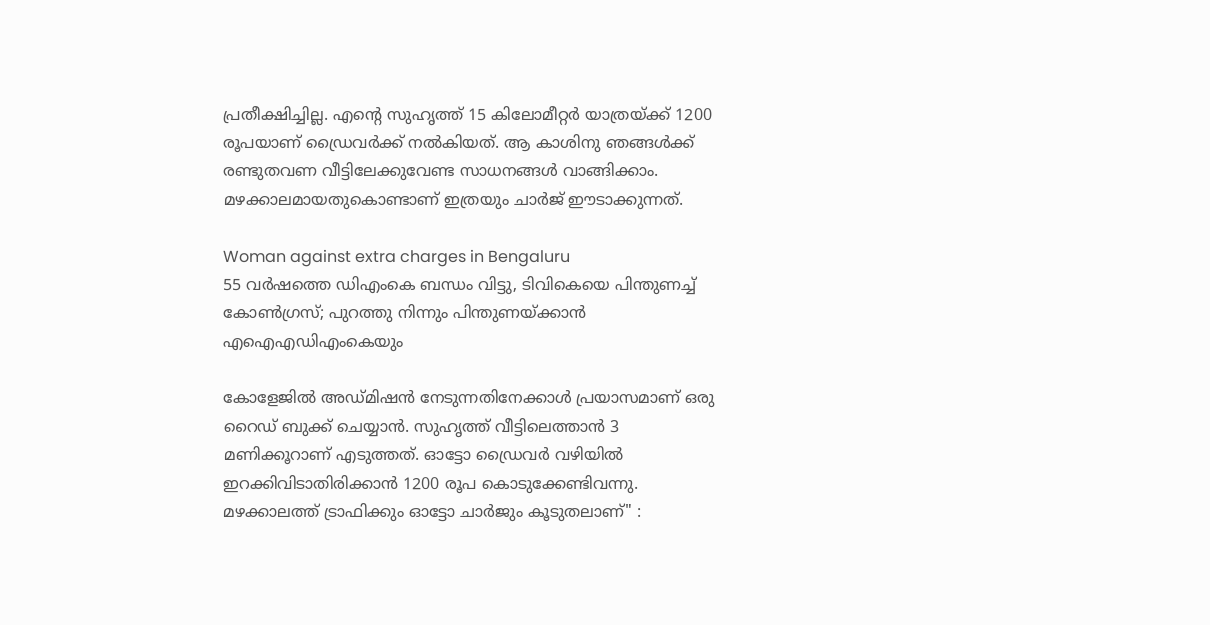പ്രതീക്ഷിച്ചില്ല. എന്റെ സുഹൃത്ത് 15 കിലോമീറ്റര്‍ യാത്രയ്ക്ക് 1200 രൂപയാണ് ഡ്രൈവര്‍ക്ക് നല്‍കിയത്. ആ കാശിനു ഞങ്ങള്‍ക്ക് രണ്ടുതവണ വീട്ടിലേക്കുവേണ്ട സാധനങ്ങള്‍ വാങ്ങിക്കാം. മഴക്കാലമായതുകൊണ്ടാണ് ഇത്രയും ചാര്‍ജ് ഈടാക്കുന്നത്.

Woman against extra charges in Bengaluru
55 വര്‍ഷത്തെ ഡിഎംകെ ബന്ധം വിട്ടു, ടിവികെയെ പിന്തുണച്ച് കോണ്‍ഗ്രസ്; പുറത്തു നിന്നും പിന്തുണയ്ക്കാന്‍ എഐഎഡിഎംകെയും

കോളേജില്‍ അഡ്മിഷന്‍ നേടുന്നതിനേക്കാള്‍ പ്രയാസമാണ് ഒരു റൈഡ് ബുക്ക് ചെയ്യാന്‍. സുഹൃത്ത് വീട്ടിലെത്താന്‍ 3 മണിക്കൂറാണ് എടുത്തത്. ഓട്ടോ ഡ്രൈവര്‍ വഴിയില്‍ ഇറക്കിവിടാതിരിക്കാന്‍ 1200 രൂപ കൊടുക്കേണ്ടിവന്നു. മഴക്കാലത്ത് ട്രാഫിക്കും ഓട്ടോ ചാര്‍ജും കൂടുതലാണ്" :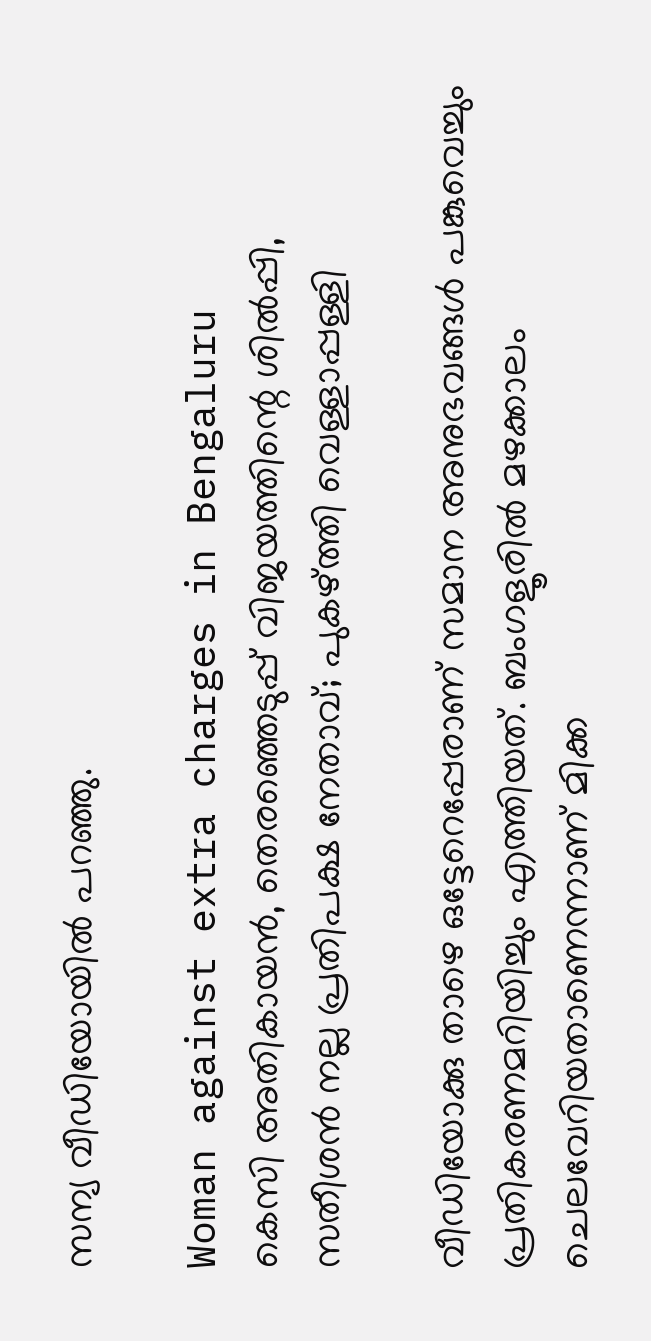സന്യ വീഡിയോയില്‍ പറഞ്ഞു.

Woman against extra charges in Bengaluru
കെസി അതികായന്‍, തെരഞ്ഞെടുപ്പ് വിജയത്തിന്റെ ശില്‍പ്പി, സതീശന്‍ നല്ല പ്രതിപക്ഷ നേതാവ്; പുകഴ്ത്തി വെള്ളാപ്പള്ളി

വീഡിയോക്കു താഴെ ഒട്ടേറെപ്പേരാണ് സമാന അനുഭവങ്ങള്‍ പങ്കുവെച്ചും പ്രതികരണമറിയിച്ചും എത്തിയത്. ബംഗളൂരില്‍ മഴക്കാലം ചെലവേറിയതാണെന്നാണ് മിക്ക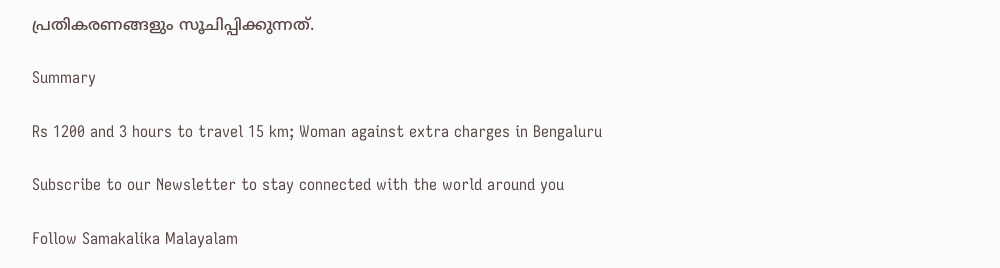പ്രതികരണങ്ങളും സൂചിപ്പിക്കുന്നത്.

Summary

Rs 1200 and 3 hours to travel 15 km; Woman against extra charges in Bengaluru

Subscribe to our Newsletter to stay connected with the world around you

Follow Samakalika Malayalam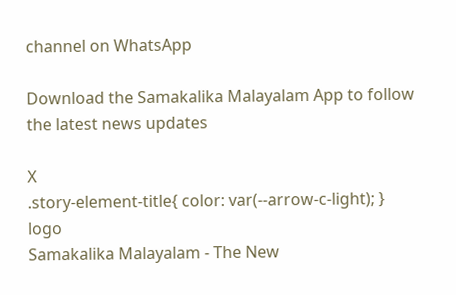channel on WhatsApp

Download the Samakalika Malayalam App to follow the latest news updates

X
.story-element-title{ color: var(--arrow-c-light); }
logo
Samakalika Malayalam - The New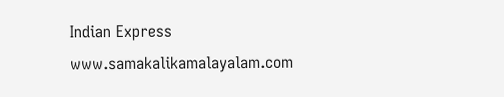Indian Express
www.samakalikamalayalam.com